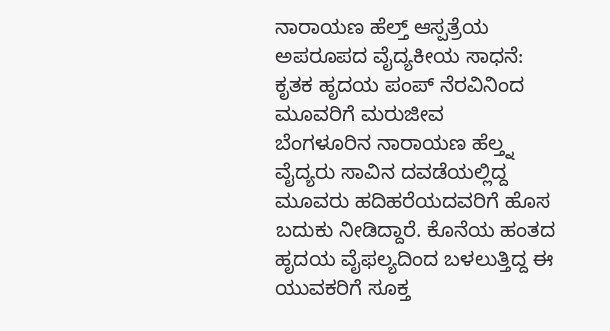ನಾರಾಯಣ ಹೆಲ್ತ್ ಆಸ್ಪತ್ರೆಯ ಅಪರೂಪದ ವೈದ್ಯಕೀಯ ಸಾಧನೆ: ಕೃತಕ ಹೃದಯ ಪಂಪ್ ನೆರವಿನಿಂದ ಮೂವರಿಗೆ ಮರುಜೀವ
ಬೆಂಗಳೂರಿನ ನಾರಾಯಣ ಹೆಲ್ತ್ನ ವೈದ್ಯರು ಸಾವಿನ ದವಡೆಯಲ್ಲಿದ್ದ ಮೂವರು ಹದಿಹರೆಯದವರಿಗೆ ಹೊಸ ಬದುಕು ನೀಡಿದ್ದಾರೆ. ಕೊನೆಯ ಹಂತದ ಹೃದಯ ವೈಫಲ್ಯದಿಂದ ಬಳಲುತ್ತಿದ್ದ ಈ ಯುವಕರಿಗೆ ಸೂಕ್ತ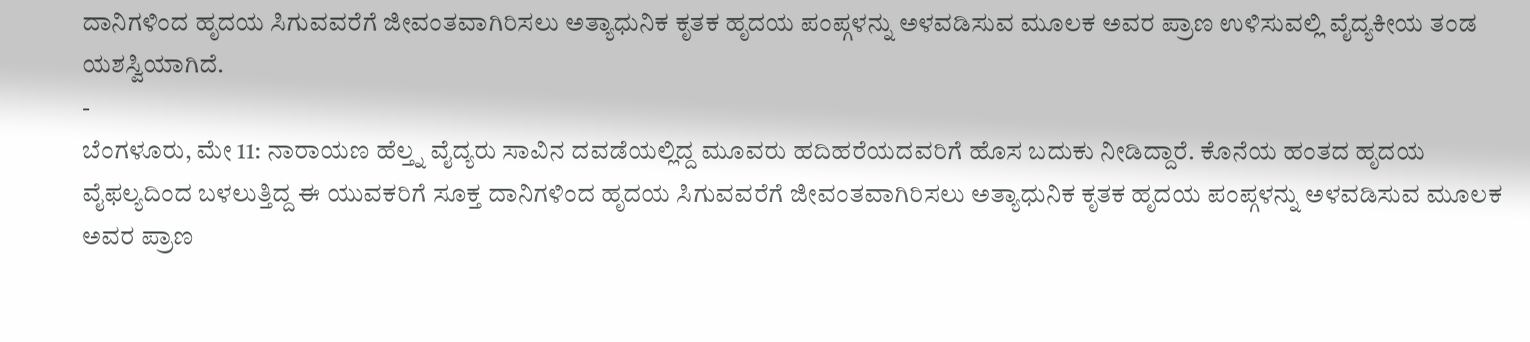ದಾನಿಗಳಿಂದ ಹೃದಯ ಸಿಗುವವರೆಗೆ ಜೀವಂತವಾಗಿರಿಸಲು ಅತ್ಯಾಧುನಿಕ ಕೃತಕ ಹೃದಯ ಪಂಪ್ಗಳನ್ನು ಅಳವಡಿಸುವ ಮೂಲಕ ಅವರ ಪ್ರಾಣ ಉಳಿಸುವಲ್ಲಿ ವೈದ್ಯಕೀಯ ತಂಡ ಯಶಸ್ವಿಯಾಗಿದೆ.
-
ಬೆಂಗಳೂರು, ಮೇ 11: ನಾರಾಯಣ ಹೆಲ್ತ್ನ ವೈದ್ಯರು ಸಾವಿನ ದವಡೆಯಲ್ಲಿದ್ದ ಮೂವರು ಹದಿಹರೆಯದವರಿಗೆ ಹೊಸ ಬದುಕು ನೀಡಿದ್ದಾರೆ. ಕೊನೆಯ ಹಂತದ ಹೃದಯ ವೈಫಲ್ಯದಿಂದ ಬಳಲುತ್ತಿದ್ದ ಈ ಯುವಕರಿಗೆ ಸೂಕ್ತ ದಾನಿಗಳಿಂದ ಹೃದಯ ಸಿಗುವವರೆಗೆ ಜೀವಂತವಾಗಿರಿಸಲು ಅತ್ಯಾಧುನಿಕ ಕೃತಕ ಹೃದಯ ಪಂಪ್ಗಳನ್ನು ಅಳವಡಿಸುವ ಮೂಲಕ ಅವರ ಪ್ರಾಣ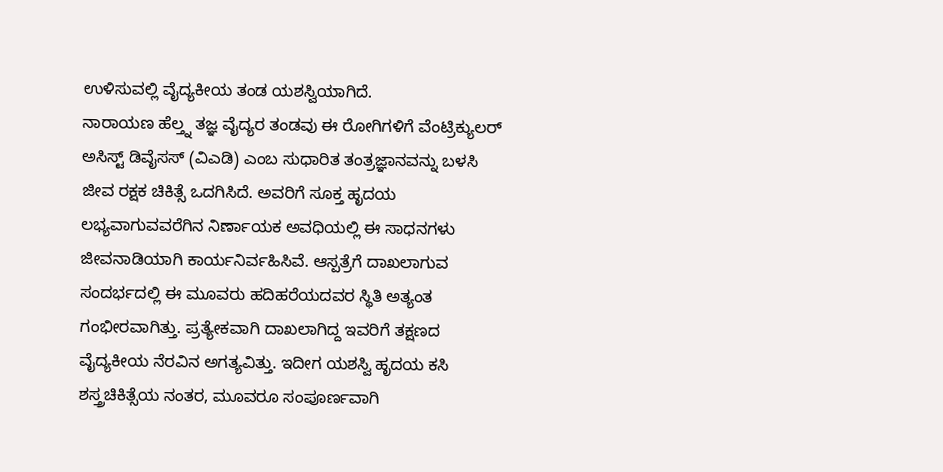ಉಳಿಸುವಲ್ಲಿ ವೈದ್ಯಕೀಯ ತಂಡ ಯಶಸ್ವಿಯಾಗಿದೆ.
ನಾರಾಯಣ ಹೆಲ್ತ್ನ ತಜ್ಞ ವೈದ್ಯರ ತಂಡವು ಈ ರೋಗಿಗಳಿಗೆ ವೆಂಟ್ರಿಕ್ಯುಲರ್ ಅಸಿಸ್ಟ್ ಡಿವೈಸಸ್ (ವಿಎಡಿ) ಎಂಬ ಸುಧಾರಿತ ತಂತ್ರಜ್ಞಾನವನ್ನು ಬಳಸಿ ಜೀವ ರಕ್ಷಕ ಚಿಕಿತ್ಸೆ ಒದಗಿಸಿದೆ. ಅವರಿಗೆ ಸೂಕ್ತ ಹೃದಯ ಲಭ್ಯವಾಗುವವರೆಗಿನ ನಿರ್ಣಾಯಕ ಅವಧಿಯಲ್ಲಿ ಈ ಸಾಧನಗಳು ಜೀವನಾಡಿಯಾಗಿ ಕಾರ್ಯನಿರ್ವಹಿಸಿವೆ. ಆಸ್ಪತ್ರೆಗೆ ದಾಖಲಾಗುವ ಸಂದರ್ಭದಲ್ಲಿ ಈ ಮೂವರು ಹದಿಹರೆಯದವರ ಸ್ಥಿತಿ ಅತ್ಯಂತ ಗಂಭೀರವಾಗಿತ್ತು. ಪ್ರತ್ಯೇಕವಾಗಿ ದಾಖಲಾಗಿದ್ದ ಇವರಿಗೆ ತಕ್ಷಣದ ವೈದ್ಯಕೀಯ ನೆರವಿನ ಅಗತ್ಯವಿತ್ತು. ಇದೀಗ ಯಶಸ್ವಿ ಹೃದಯ ಕಸಿ ಶಸ್ತ್ರಚಿಕಿತ್ಸೆಯ ನಂತರ, ಮೂವರೂ ಸಂಪೂರ್ಣವಾಗಿ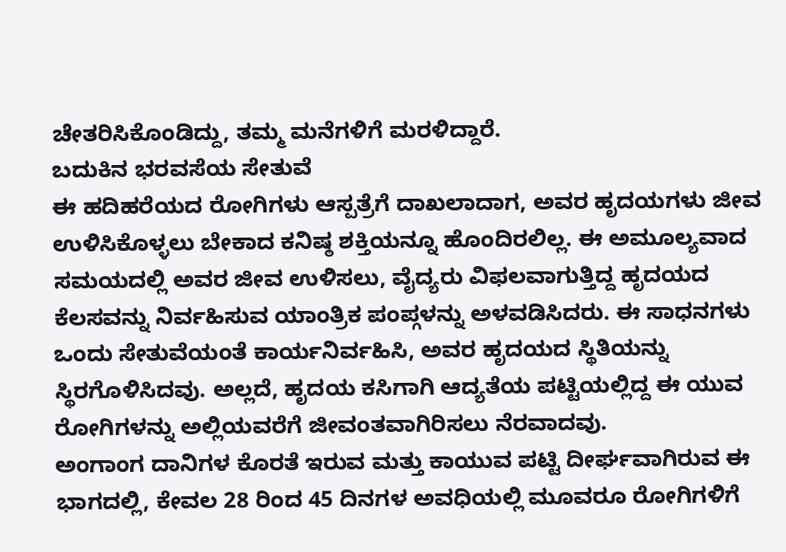ಚೇತರಿಸಿಕೊಂಡಿದ್ದು, ತಮ್ಮ ಮನೆಗಳಿಗೆ ಮರಳಿದ್ದಾರೆ.
ಬದುಕಿನ ಭರವಸೆಯ ಸೇತುವೆ
ಈ ಹದಿಹರೆಯದ ರೋಗಿಗಳು ಆಸ್ಪತ್ರೆಗೆ ದಾಖಲಾದಾಗ, ಅವರ ಹೃದಯಗಳು ಜೀವ ಉಳಿಸಿಕೊಳ್ಳಲು ಬೇಕಾದ ಕನಿಷ್ಠ ಶಕ್ತಿಯನ್ನೂ ಹೊಂದಿರಲಿಲ್ಲ. ಈ ಅಮೂಲ್ಯವಾದ ಸಮಯದಲ್ಲಿ ಅವರ ಜೀವ ಉಳಿಸಲು, ವೈದ್ಯರು ವಿಫಲವಾಗುತ್ತಿದ್ದ ಹೃದಯದ ಕೆಲಸವನ್ನು ನಿರ್ವಹಿಸುವ ಯಾಂತ್ರಿಕ ಪಂಪ್ಗಳನ್ನು ಅಳವಡಿಸಿದರು. ಈ ಸಾಧನಗಳು ಒಂದು ಸೇತುವೆಯಂತೆ ಕಾರ್ಯನಿರ್ವಹಿಸಿ, ಅವರ ಹೃದಯದ ಸ್ಥಿತಿಯನ್ನು ಸ್ಥಿರಗೊಳಿಸಿದವು. ಅಲ್ಲದೆ, ಹೃದಯ ಕಸಿಗಾಗಿ ಆದ್ಯತೆಯ ಪಟ್ಟಿಯಲ್ಲಿದ್ದ ಈ ಯುವ ರೋಗಿಗಳನ್ನು ಅಲ್ಲಿಯವರೆಗೆ ಜೀವಂತವಾಗಿರಿಸಲು ನೆರವಾದವು.
ಅಂಗಾಂಗ ದಾನಿಗಳ ಕೊರತೆ ಇರುವ ಮತ್ತು ಕಾಯುವ ಪಟ್ಟಿ ದೀರ್ಘವಾಗಿರುವ ಈ ಭಾಗದಲ್ಲಿ, ಕೇವಲ 28 ರಿಂದ 45 ದಿನಗಳ ಅವಧಿಯಲ್ಲಿ ಮೂವರೂ ರೋಗಿಗಳಿಗೆ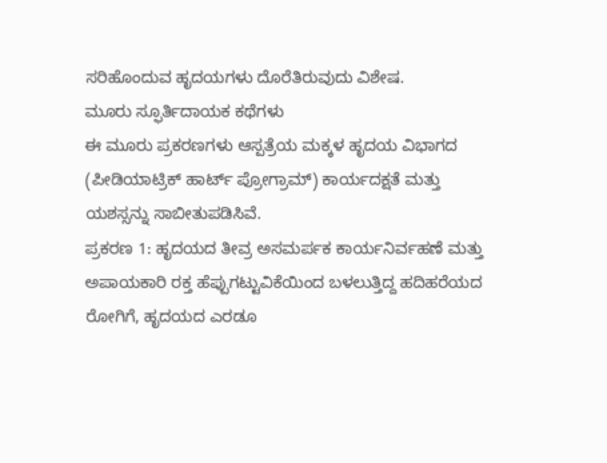ಸರಿಹೊಂದುವ ಹೃದಯಗಳು ದೊರೆತಿರುವುದು ವಿಶೇಷ.
ಮೂರು ಸ್ಫೂರ್ತಿದಾಯಕ ಕಥೆಗಳು
ಈ ಮೂರು ಪ್ರಕರಣಗಳು ಆಸ್ಪತ್ರೆಯ ಮಕ್ಕಳ ಹೃದಯ ವಿಭಾಗದ (ಪೀಡಿಯಾಟ್ರಿಕ್ ಹಾರ್ಟ್ ಪ್ರೋಗ್ರಾಮ್) ಕಾರ್ಯದಕ್ಷತೆ ಮತ್ತು ಯಶಸ್ಸನ್ನು ಸಾಬೀತುಪಡಿಸಿವೆ.
ಪ್ರಕರಣ 1: ಹೃದಯದ ತೀವ್ರ ಅಸಮರ್ಪಕ ಕಾರ್ಯನಿರ್ವಹಣೆ ಮತ್ತು ಅಪಾಯಕಾರಿ ರಕ್ತ ಹೆಪ್ಪುಗಟ್ಟುವಿಕೆಯಿಂದ ಬಳಲುತ್ತಿದ್ದ ಹದಿಹರೆಯದ ರೋಗಿಗೆ, ಹೃದಯದ ಎರಡೂ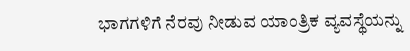ಭಾಗಗಳಿಗೆ ನೆರವು ನೀಡುವ ಯಾಂತ್ರಿಕ ವ್ಯವಸ್ಥೆಯನ್ನು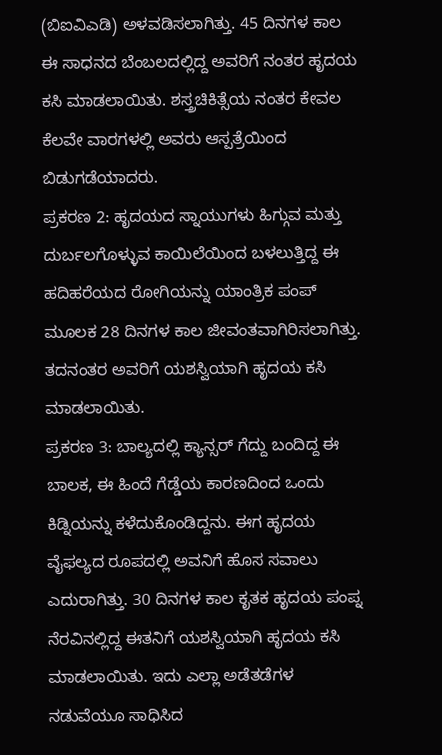(ಬಿಐವಿಎಡಿ) ಅಳವಡಿಸಲಾಗಿತ್ತು. 45 ದಿನಗಳ ಕಾಲ ಈ ಸಾಧನದ ಬೆಂಬಲದಲ್ಲಿದ್ದ ಅವರಿಗೆ ನಂತರ ಹೃದಯ ಕಸಿ ಮಾಡಲಾಯಿತು. ಶಸ್ತ್ರಚಿಕಿತ್ಸೆಯ ನಂತರ ಕೇವಲ ಕೆಲವೇ ವಾರಗಳಲ್ಲಿ ಅವರು ಆಸ್ಪತ್ರೆಯಿಂದ ಬಿಡುಗಡೆಯಾದರು.
ಪ್ರಕರಣ 2: ಹೃದಯದ ಸ್ನಾಯುಗಳು ಹಿಗ್ಗುವ ಮತ್ತು ದುರ್ಬಲಗೊಳ್ಳುವ ಕಾಯಿಲೆಯಿಂದ ಬಳಲುತ್ತಿದ್ದ ಈ ಹದಿಹರೆಯದ ರೋಗಿಯನ್ನು ಯಾಂತ್ರಿಕ ಪಂಪ್ ಮೂಲಕ 28 ದಿನಗಳ ಕಾಲ ಜೀವಂತವಾಗಿರಿಸಲಾಗಿತ್ತು. ತದನಂತರ ಅವರಿಗೆ ಯಶಸ್ವಿಯಾಗಿ ಹೃದಯ ಕಸಿ ಮಾಡಲಾಯಿತು.
ಪ್ರಕರಣ 3: ಬಾಲ್ಯದಲ್ಲಿ ಕ್ಯಾನ್ಸರ್ ಗೆದ್ದು ಬಂದಿದ್ದ ಈ ಬಾಲಕ, ಈ ಹಿಂದೆ ಗೆಡ್ಡೆಯ ಕಾರಣದಿಂದ ಒಂದು ಕಿಡ್ನಿಯನ್ನು ಕಳೆದುಕೊಂಡಿದ್ದನು. ಈಗ ಹೃದಯ ವೈಫಲ್ಯದ ರೂಪದಲ್ಲಿ ಅವನಿಗೆ ಹೊಸ ಸವಾಲು ಎದುರಾಗಿತ್ತು. 30 ದಿನಗಳ ಕಾಲ ಕೃತಕ ಹೃದಯ ಪಂಪ್ನ ನೆರವಿನಲ್ಲಿದ್ದ ಈತನಿಗೆ ಯಶಸ್ವಿಯಾಗಿ ಹೃದಯ ಕಸಿ ಮಾಡಲಾಯಿತು. ಇದು ಎಲ್ಲಾ ಅಡೆತಡೆಗಳ ನಡುವೆಯೂ ಸಾಧಿಸಿದ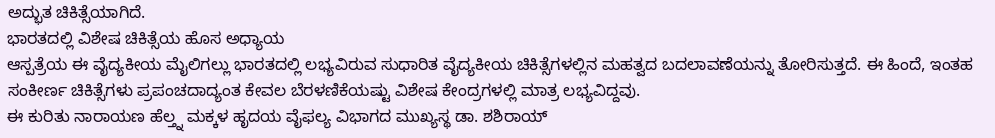ಅದ್ಭುತ ಚಿಕಿತ್ಸೆಯಾಗಿದೆ.
ಭಾರತದಲ್ಲಿ ವಿಶೇಷ ಚಿಕಿತ್ಸೆಯ ಹೊಸ ಅಧ್ಯಾಯ
ಆಸ್ಪತ್ರೆಯ ಈ ವೈದ್ಯಕೀಯ ಮೈಲಿಗಲ್ಲು ಭಾರತದಲ್ಲಿ ಲಭ್ಯವಿರುವ ಸುಧಾರಿತ ವೈದ್ಯಕೀಯ ಚಿಕಿತ್ಸೆಗಳಲ್ಲಿನ ಮಹತ್ವದ ಬದಲಾವಣೆಯನ್ನು ತೋರಿಸುತ್ತದೆ. ಈ ಹಿಂದೆ, ಇಂತಹ ಸಂಕೀರ್ಣ ಚಿಕಿತ್ಸೆಗಳು ಪ್ರಪಂಚದಾದ್ಯಂತ ಕೇವಲ ಬೆರಳಣಿಕೆಯಷ್ಟು ವಿಶೇಷ ಕೇಂದ್ರಗಳಲ್ಲಿ ಮಾತ್ರ ಲಭ್ಯವಿದ್ದವು.
ಈ ಕುರಿತು ನಾರಾಯಣ ಹೆಲ್ತ್ನ ಮಕ್ಕಳ ಹೃದಯ ವೈಫಲ್ಯ ವಿಭಾಗದ ಮುಖ್ಯಸ್ಥ ಡಾ. ಶಶಿರಾಯ್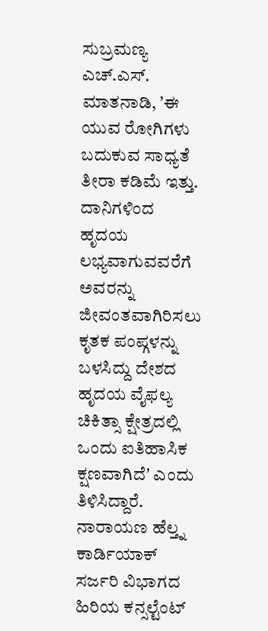ಸುಬ್ರಮಣ್ಯ ಎಚ್.ಎಸ್. ಮಾತನಾಡಿ, ʼಈ ಯುವ ರೋಗಿಗಳು ಬದುಕುವ ಸಾಧ್ಯತೆ ತೀರಾ ಕಡಿಮೆ ಇತ್ತು. ದಾನಿಗಳಿಂದ ಹೃದಯ ಲಭ್ಯವಾಗುವವರೆಗೆ ಅವರನ್ನು ಜೀವಂತವಾಗಿರಿಸಲು ಕೃತಕ ಪಂಪ್ಗಳನ್ನು ಬಳಸಿದ್ದು ದೇಶದ ಹೃದಯ ವೈಫಲ್ಯ ಚಿಕಿತ್ಸಾ ಕ್ಷೇತ್ರದಲ್ಲಿ ಒಂದು ಐತಿಹಾಸಿಕ ಕ್ಷಣವಾಗಿದೆʼ ಎಂದು ತಿಳಿಸಿದ್ದಾರೆ.
ನಾರಾಯಣ ಹೆಲ್ತ್ನ ಕಾರ್ಡಿಯಾಕ್ ಸರ್ಜರಿ ವಿಭಾಗದ ಹಿರಿಯ ಕನ್ಸಲ್ಟೆಂಟ್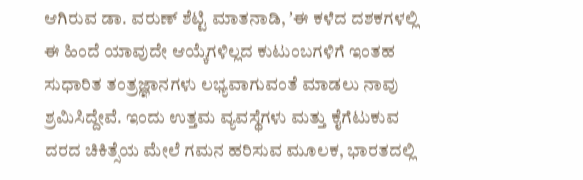ಆಗಿರುವ ಡಾ. ವರುಣ್ ಶೆಟ್ಟಿ ಮಾತನಾಡಿ, ʼಈ ಕಳೆದ ದಶಕಗಳಲ್ಲಿ ಈ ಹಿಂದೆ ಯಾವುದೇ ಆಯ್ಕೆಗಳಿಲ್ಲದ ಕುಟುಂಬಗಳಿಗೆ ಇಂತಹ ಸುಧಾರಿತ ತಂತ್ರಜ್ಞಾನಗಳು ಲಭ್ಯವಾಗುವಂತೆ ಮಾಡಲು ನಾವು ಶ್ರಮಿಸಿದ್ದೇವೆ. ಇಂದು ಉತ್ತಮ ವ್ಯವಸ್ಥೆಗಳು ಮತ್ತು ಕೈಗೆಟುಕುವ ದರದ ಚಿಕಿತ್ಸೆಯ ಮೇಲೆ ಗಮನ ಹರಿಸುವ ಮೂಲಕ, ಭಾರತದಲ್ಲಿ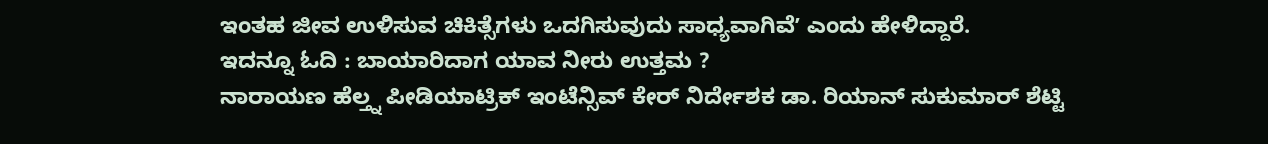ಇಂತಹ ಜೀವ ಉಳಿಸುವ ಚಿಕಿತ್ಸೆಗಳು ಒದಗಿಸುವುದು ಸಾಧ್ಯವಾಗಿವೆʼ ಎಂದು ಹೇಳಿದ್ದಾರೆ.
ಇದನ್ನೂ ಓದಿ : ಬಾಯಾರಿದಾಗ ಯಾವ ನೀರು ಉತ್ತಮ ?
ನಾರಾಯಣ ಹೆಲ್ತ್ನ ಪೀಡಿಯಾಟ್ರಿಕ್ ಇಂಟೆನ್ಸಿವ್ ಕೇರ್ ನಿರ್ದೇಶಕ ಡಾ. ರಿಯಾನ್ ಸುಕುಮಾರ್ ಶೆಟ್ಟಿ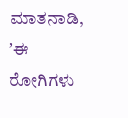ಮಾತನಾಡಿ, ʼಈ ರೋಗಿಗಳು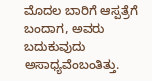ಮೊದಲ ಬಾರಿಗೆ ಆಸ್ಪತ್ರೆಗೆ ಬಂದಾಗ, ಅವರು ಬದುಕುವುದು ಅಸಾಧ್ಯವೆಂಬಂತಿತ್ತು.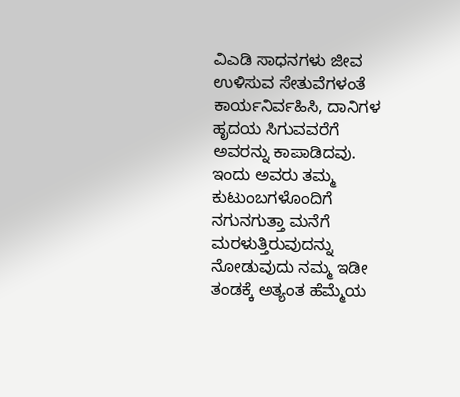ವಿಎಡಿ ಸಾಧನಗಳು ಜೀವ ಉಳಿಸುವ ಸೇತುವೆಗಳಂತೆ ಕಾರ್ಯನಿರ್ವಹಿಸಿ, ದಾನಿಗಳ ಹೃದಯ ಸಿಗುವವರೆಗೆ ಅವರನ್ನು ಕಾಪಾಡಿದವು. ಇಂದು ಅವರು ತಮ್ಮ ಕುಟುಂಬಗಳೊಂದಿಗೆ ನಗುನಗುತ್ತಾ ಮನೆಗೆ ಮರಳುತ್ತಿರುವುದನ್ನು ನೋಡುವುದು ನಮ್ಮ ಇಡೀ ತಂಡಕ್ಕೆ ಅತ್ಯಂತ ಹೆಮ್ಮೆಯ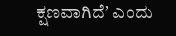ಕ್ಷಣವಾಗಿದೆʼ ಎಂದು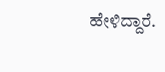ಹೇಳಿದ್ದಾರೆ.